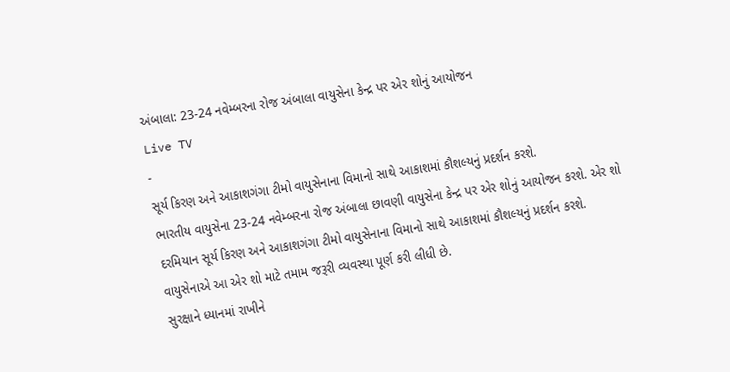અંબાલા: 23-24 નવેમ્બરના રોજ અંબાલા વાયુસેના કેન્દ્ર પર એર શોનું આયોજન
Live TV
-
સૂર્ય કિરણ અને આકાશગંગા ટીમો વાયુસેનાના વિમાનો સાથે આકાશમાં કૌશલ્યનું પ્રદર્શન કરશે.
ભારતીય વાયુસેના 23-24 નવેમ્બરના રોજ અંબાલા છાવણી વાયુસેના કેન્દ્ર પર એર શોનું આયોજન કરશે. એર શો દરમિયાન સૂર્ય કિરણ અને આકાશગંગા ટીમો વાયુસેનાના વિમાનો સાથે આકાશમાં કૌશલ્યનું પ્રદર્શન કરશે. વાયુસેનાએ આ એર શો માટે તમામ જરૂરી વ્યવસ્થા પૂર્ણ કરી લીધી છે.
સુરક્ષાને ધ્યાનમાં રાખીને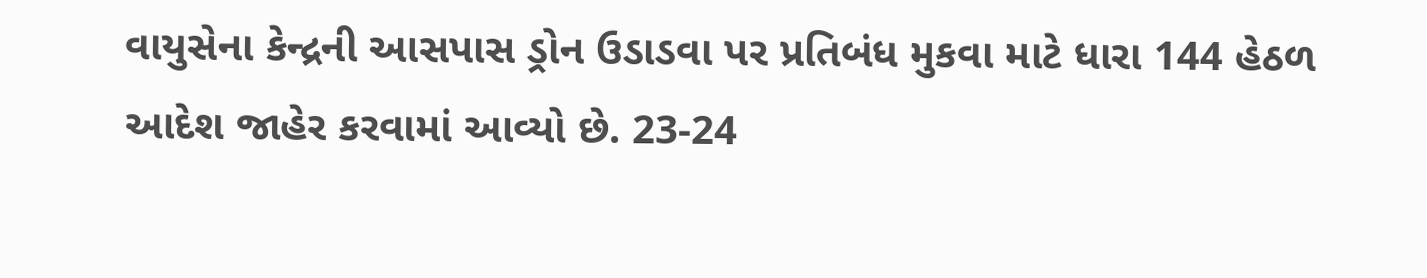વાયુસેના કેન્દ્રની આસપાસ ડ્રોન ઉડાડવા પર પ્રતિબંધ મુકવા માટે ધારા 144 હેઠળ આદેશ જાહેર કરવામાં આવ્યો છે. 23-24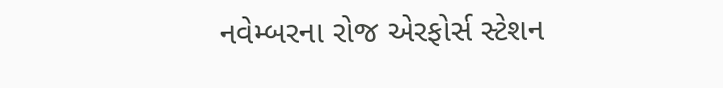નવેમ્બરના રોજ એરફોર્સ સ્ટેશન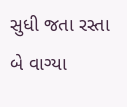સુધી જતા રસ્તા બે વાગ્યા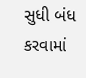સુધી બંધ કરવામાં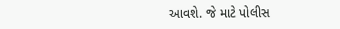આવશે. જે માટે પોલીસ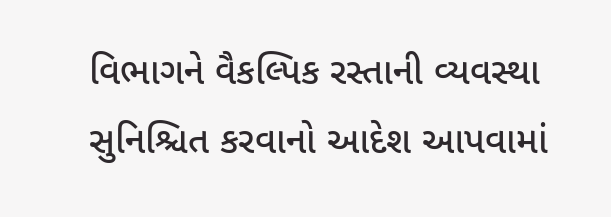વિભાગને વૈકલ્પિક રસ્તાની વ્યવસ્થા સુનિશ્ચિત કરવાનો આદેશ આપવામાં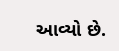આવ્યો છે.